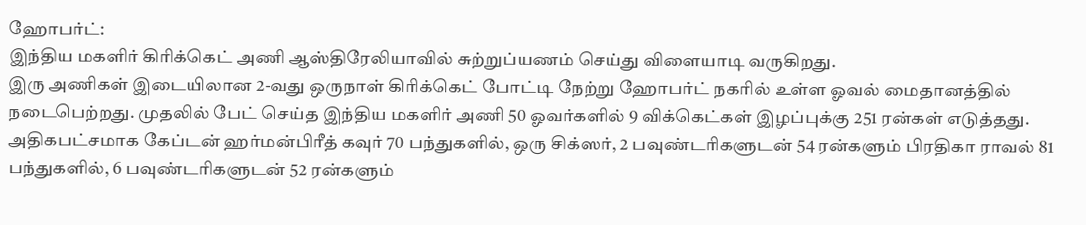ஹோபர்ட்:
இந்திய மகளிர் கிரிக்கெட் அணி ஆஸ்திரேலியாவில் சுற்றுப்யணம் செய்து விளையாடி வருகிறது.
இரு அணிகள் இடையிலான 2-வது ஒருநாள் கிரிக்கெட் போட்டி நேற்று ஹோபர்ட் நகரில் உள்ள ஓவல் மைதானத்தில் நடைபெற்றது. முதலில் பேட் செய்த இந்திய மகளிர் அணி 50 ஓவர்களில் 9 விக்கெட்கள் இழப்புக்கு 251 ரன்கள் எடுத்தது.
அதிகபட்சமாக கேப்டன் ஹர்மன்பிரீத் கவுர் 70 பந்துகளில், ஒரு சிக்ஸர், 2 பவுண்டரிகளுடன் 54 ரன்களும் பிரதிகா ராவல் 81 பந்துகளில், 6 பவுண்டரிகளுடன் 52 ரன்களும்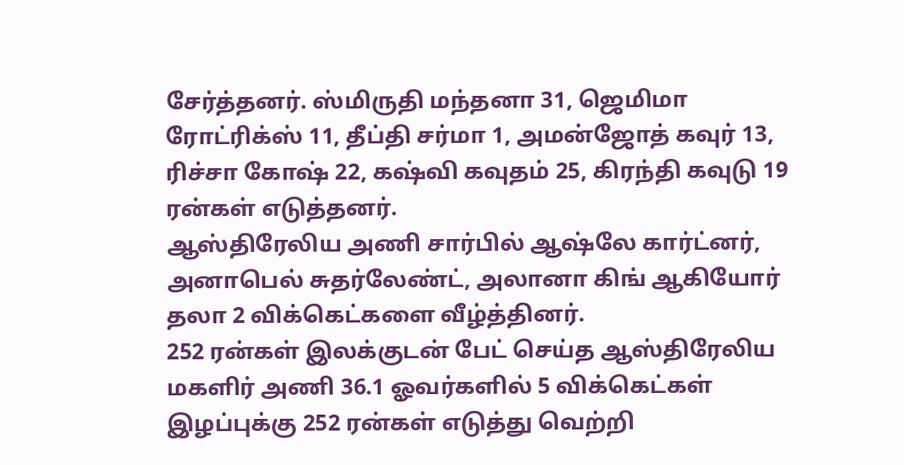சேர்த்தனர். ஸ்மிருதி மந்தனா 31, ஜெமிமா ரோட்ரிக்ஸ் 11, தீப்தி சர்மா 1, அமன்ஜோத் கவுர் 13, ரிச்சா கோஷ் 22, கஷ்வி கவுதம் 25, கிரந்தி கவுடு 19 ரன்கள் எடுத்தனர்.
ஆஸ்திரேலிய அணி சார்பில் ஆஷ்லே கார்ட்னர், அனாபெல் சுதர்லேண்ட், அலானா கிங் ஆகியோர் தலா 2 விக்கெட்களை வீழ்த்தினர்.
252 ரன்கள் இலக்குடன் பேட் செய்த ஆஸ்திரேலிய மகளிர் அணி 36.1 ஓவர்களில் 5 விக்கெட்கள் இழப்புக்கு 252 ரன்கள் எடுத்து வெற்றி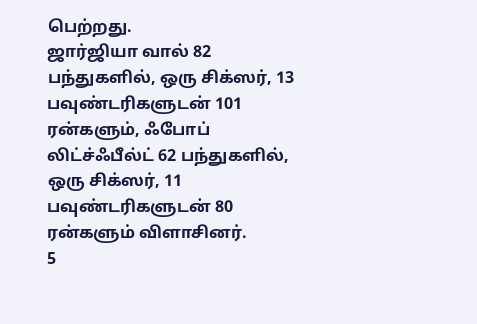பெற்றது.
ஜார்ஜியா வால் 82 பந்துகளில், ஒரு சிக்ஸர், 13 பவுண்டரிகளுடன் 101 ரன்களும், ஃபோப் லிட்ச்ஃபீல்ட் 62 பந்துகளில், ஒரு சிக்ஸர், 11 பவுண்டரிகளுடன் 80 ரன்களும் விளாசினர்.
5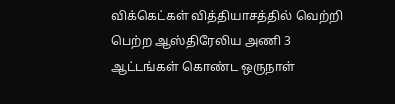விக்கெட்கள் வித்தியாசத்தில் வெற்றி பெற்ற ஆஸ்திரேலிய அணி 3 ஆட்டங்கள் கொண்ட ஒருநாள்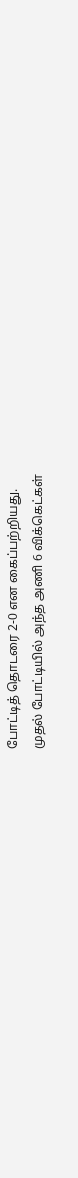போட்டித் தொடரை 2-0 என கைப்பற்றியது.
முதல் போட்டியில் அந்த அணி 6 விக்கெட்கள்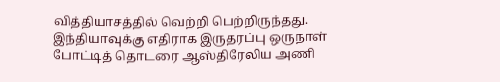வித்தியாசத்தில் வெற்றி பெற்றிருந்தது. இந்தியாவுக்கு எதிராக இருதரப்பு ஒருநாள் போட்டித் தொடரை ஆஸ்திரேலிய அணி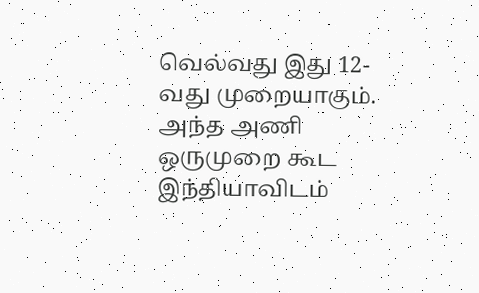வெல்வது இது 12-வது முறையாகும். அந்த அணி ஒருமுறை கூட இந்தியாவிடம்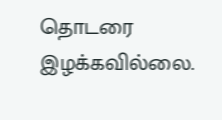தொடரை இழக்கவில்லை.